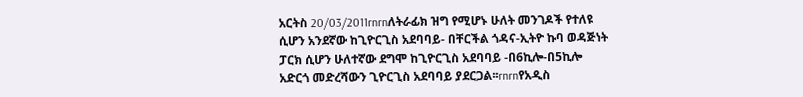አርትስ 20/03/2011rnrnለትራፊክ ዝግ የሚሆኑ ሁለት መንገዶች የተለዩ ሲሆን አንደኛው ከጊዮርጊስ አደባባይ- በቸርችል ጎዳና-ኢትዮ ኩባ ወዳጅነት ፓርክ ሲሆን ሁለተኛው ደግሞ ከጊዮርጊስ አደባባይ -በ6ኪሎ-በ5ኪሎ አድርጎ መድረሻውን ጊዮርጊስ አደባባይ ያደርጋል፡፡rnrnየአዲስ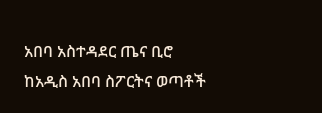አበባ አስተዳደር ጤና ቢሮ ከአዲስ አበባ ስፖርትና ወጣቶች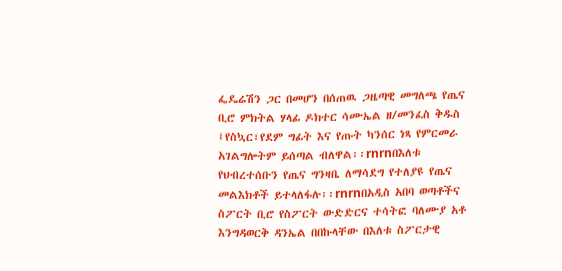ፌዴሬሽን ጋር በመሆን በሰጠዉ ጋዜጣዊ መግለጫ የጤና ቢሮ ምክትል ሃላፊ ዶክተር ሳሙኤል ዘ/መንፈስ ቅዱስ ፤የስኳር፣የደም ግፊት እና የጡት ካንሰር ነጻ የምርመራ አገልግሎትም ይሰጣል ብለዋል፡፡rnrnበእለቱ የህብረተሰቡን የጤና ግንዛቤ ለማሳደግ የተለያዩ የጤና መልእክቶች ይተላለፋሉ፡፡rnrnበአዲስ አበባ ወጣቶችና ስፖርት ቢሮ የስፖርት ውድድርና ተሳትፎ ባለሙያ አቶ እንግዳወርቅ ዳንኤል በበኩላቸው በእለቱ ስፖርታዊ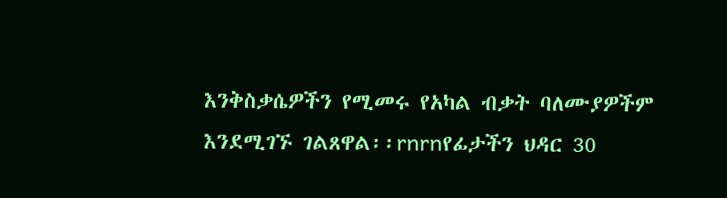እንቅስቃሴዎችን የሚመሩ የአካል ብቃት ባለሙያዎችም እንደሚገኙ ገልጸዋል፡፡rnrnየፊታችን ህዳር 30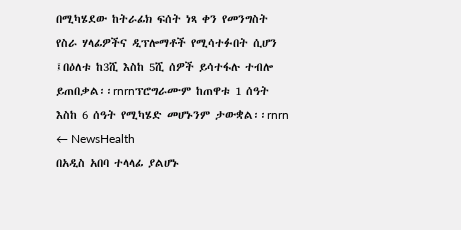በሚካሄደው ከትራፊክ ፍሰት ነጻ ቀን የመንግስት የስራ ሃላፊዎችና ዲፕሎማቶች የሚሳተፉበት ሲሆን ፤በዕለቱ ከ3ሺ እስከ 5ሺ ሰዎች ይሳተፋሉ ተብሎ ይጠበቃል፡፡rnrnፕሮግራሙም ከጠዋቱ 1 ሰዓት እስከ 6 ሰዓት የሚካሄድ መሆኑንም ታውቋል፡፡rnrn
← NewsHealth
በአዲስ አበባ ተላላፊ ያልሆኑ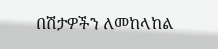በሽታዎችን ለመከላከል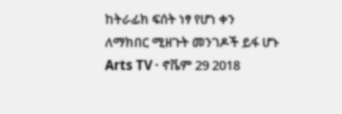ከትራፊክ ፍሰት ነፃ የሆነ ቀን ለማክበር ሚዘጉት መንገዶች ይፋ ሆኑ
Arts TV · ኖቬም 29 2018